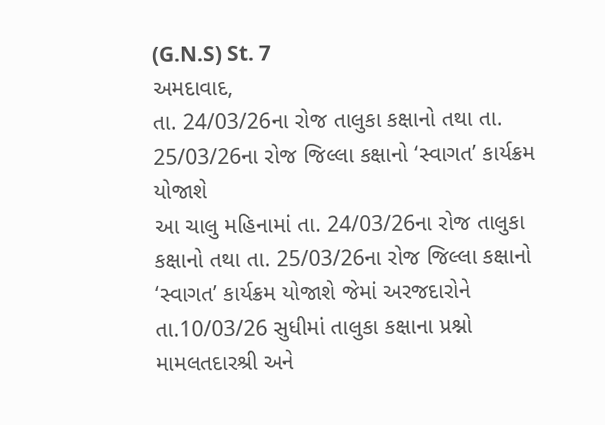(G.N.S) St. 7
અમદાવાદ,
તા. 24/03/26ના રોજ તાલુકા કક્ષાનો તથા તા. 25/03/26ના રોજ જિલ્લા કક્ષાનો ‘સ્વાગત’ કાર્યક્રમ યોજાશે
આ ચાલુ મહિનામાં તા. 24/03/26ના રોજ તાલુકા કક્ષાનો તથા તા. 25/03/26ના રોજ જિલ્લા કક્ષાનો ‘સ્વાગત’ કાર્યક્રમ યોજાશે જેમાં અરજદારોને તા.10/03/26 સુધીમાં તાલુકા કક્ષાના પ્રશ્નો મામલતદારશ્રી અને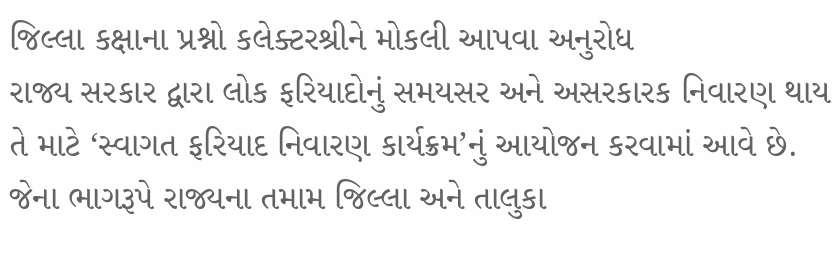જિલ્લા કક્ષાના પ્રશ્નો કલેક્ટરશ્રીને મોકલી આપવા અનુરોધ
રાજ્ય સરકાર દ્વારા લોક ફરિયાદોનું સમયસર અને અસરકારક નિવારણ થાય તે માટે ‘સ્વાગત ફરિયાદ નિવારણ કાર્યક્રમ’નું આયોજન કરવામાં આવે છે. જેના ભાગરૂપે રાજ્યના તમામ જિલ્લા અને તાલુકા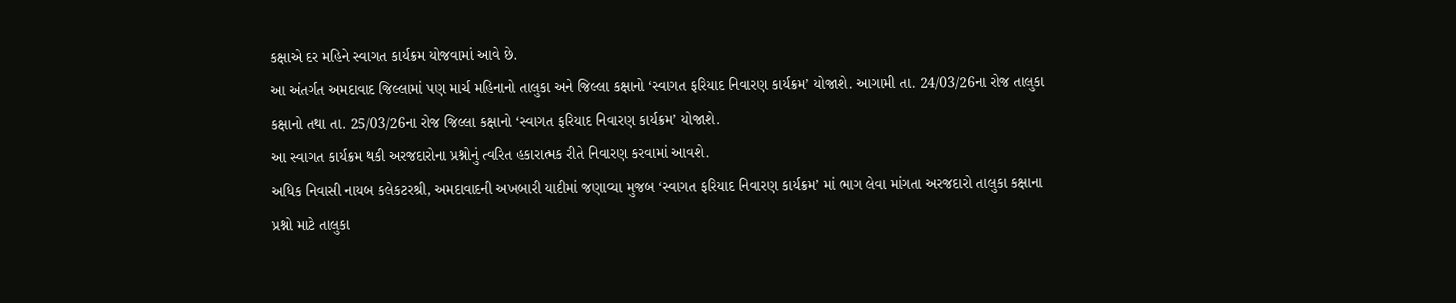કક્ષાએ દર મહિને સ્વાગત કાર્યક્રમ યોજવામાં આવે છે.
આ અંતર્ગત અમદાવાદ જિલ્લામાં પણ માર્ચ મહિનાનો તાલુકા અને જિલ્લા કક્ષાનો ‘સ્વાગત ફરિયાદ નિવારણ કાર્યક્રમ’ યોજાશે. આગામી તા. 24/03/26ના રોજ તાલુકા કક્ષાનો તથા તા. 25/03/26ના રોજ જિલ્લા કક્ષાનો ‘સ્વાગત ફરિયાદ નિવારણ કાર્યક્રમ’ યોજાશે.
આ સ્વાગત કાર્યક્રમ થકી અરજદારોના પ્રશ્નોનું ત્વરિત હકારાત્મક રીતે નિવારણ કરવામાં આવશે.
અધિક નિવાસી નાયબ કલેકટરશ્રી, અમદાવાદની અખબારી યાદીમાં જણાવ્યા મુજબ ‘સ્વાગત ફરિયાદ નિવારણ કાર્યક્રમ’ માં ભાગ લેવા માંગતા અરજદારો તાલુકા કક્ષાના પ્રશ્નો માટે તાલુકા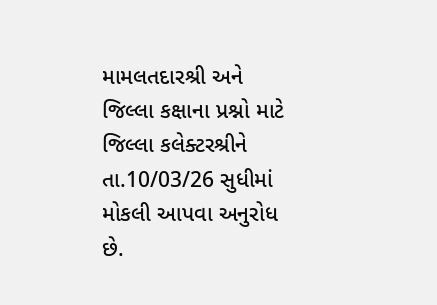મામલતદારશ્રી અને જિલ્લા કક્ષાના પ્રશ્નો માટે જિલ્લા કલેક્ટરશ્રીને તા.10/03/26 સુધીમાં મોકલી આપવા અનુરોધ છે.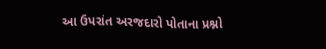આ ઉપરાંત અરજદારો પોતાના પ્રશ્નો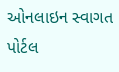ઓનલાઇન સ્વાગત પોર્ટલ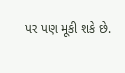પર પણ મૂકી શકે છે.